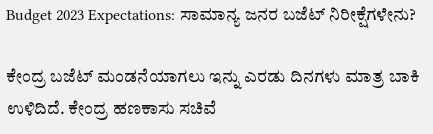Budget 2023 Expectations: ಸಾಮಾನ್ಯ ಜನರ ಬಜೆಟ್‌ ನಿರೀಕ್ಷೆಗಳೇನು?

ಕೇಂದ್ರ ಬಜೆಟ್‌ ಮಂಡನೆಯಾಗಲು ಇನ್ನು ಎರಡು ದಿನಗಳು ಮಾತ್ರ ಬಾಕಿ ಉಳಿದಿದೆ. ಕೇಂದ್ರ ಹಣಕಾಸು ಸಚಿವೆ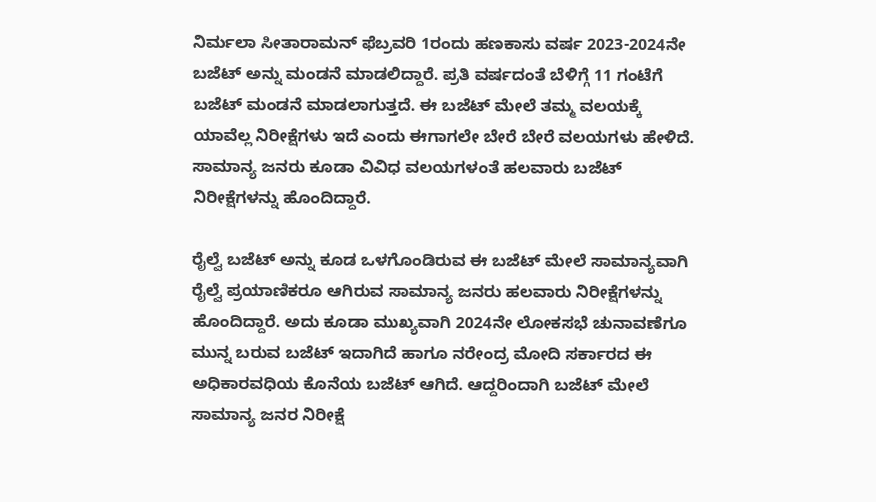ನಿರ್ಮಲಾ ಸೀತಾರಾಮನ್ ಫೆಬ್ರವರಿ 1ರಂದು ಹಣಕಾಸು ವರ್ಷ 2023-2024ನೇ ಬಜೆಟ್ ಅನ್ನು ಮಂಡನೆ ಮಾಡಲಿದ್ದಾರೆ. ಪ್ರತಿ ವರ್ಷದಂತೆ ಬೆಳಿಗ್ಗೆ 11 ಗಂಟೆಗೆ ಬಜೆಟ್ ಮಂಡನೆ ಮಾಡಲಾಗುತ್ತದೆ. ಈ ಬಜೆಟ್ ಮೇಲೆ ತಮ್ಮ ವಲಯಕ್ಕೆ ಯಾವೆಲ್ಲ ನಿರೀಕ್ಷೆಗಳು ಇದೆ ಎಂದು ಈಗಾಗಲೇ ಬೇರೆ ಬೇರೆ ವಲಯಗಳು ಹೇಳಿದೆ. ಸಾಮಾನ್ಯ ಜನರು ಕೂಡಾ ವಿವಿಧ ವಲಯಗಳಂತೆ ಹಲವಾರು ಬಜೆಟ್ ನಿರೀಕ್ಷೆಗಳನ್ನು ಹೊಂದಿದ್ದಾರೆ.

ರೈಲ್ವೆ ಬಜೆಟ್ ಅನ್ನು ಕೂಡ ಒಳಗೊಂಡಿರುವ ಈ ಬಜೆಟ್ ಮೇಲೆ ಸಾಮಾನ್ಯವಾಗಿ ರೈಲ್ವೆ ಪ್ರಯಾಣಿಕರೂ ಆಗಿರುವ ಸಾಮಾನ್ಯ ಜನರು ಹಲವಾರು ನಿರೀಕ್ಷೆಗಳನ್ನು ಹೊಂದಿದ್ದಾರೆ. ಅದು ಕೂಡಾ ಮುಖ್ಯವಾಗಿ 2024ನೇ ಲೋಕಸಭೆ ಚುನಾವಣೆಗೂ ಮುನ್ನ ಬರುವ ಬಜೆಟ್ ಇದಾಗಿದೆ ಹಾಗೂ ನರೇಂದ್ರ ಮೋದಿ ಸರ್ಕಾರದ ಈ ಅಧಿಕಾರವಧಿಯ ಕೊನೆಯ ಬಜೆಟ್ ಆಗಿದೆ. ಆದ್ದರಿಂದಾಗಿ ಬಜೆಟ್ ಮೇಲೆ ಸಾಮಾನ್ಯ ಜನರ ನಿರೀಕ್ಷೆ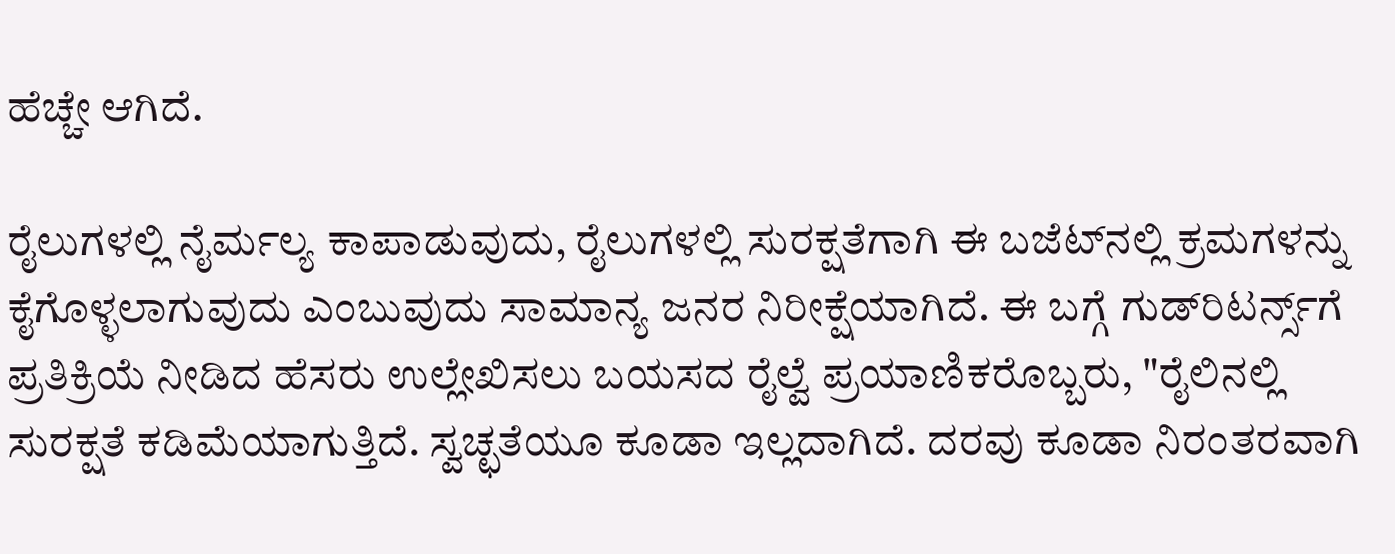ಹೆಚ್ಚೇ ಆಗಿದೆ.

ರೈಲುಗಳಲ್ಲಿ ನೈರ್ಮಲ್ಯ ಕಾಪಾಡುವುದು, ರೈಲುಗಳಲ್ಲಿ ಸುರಕ್ಷತೆಗಾಗಿ ಈ ಬಜೆಟ್‌ನಲ್ಲಿ ಕ್ರಮಗಳನ್ನು ಕೈಗೊಳ್ಳಲಾಗುವುದು ಎಂಬುವುದು ಸಾಮಾನ್ಯ ಜನರ ನಿರೀಕ್ಷೆಯಾಗಿದೆ. ಈ ಬಗ್ಗೆ ಗುಡ್‌ರಿಟರ್ನ್ಸ್‌ಗೆ ಪ್ರತಿಕ್ರಿಯೆ ನೀಡಿದ ಹೆಸರು ಉಲ್ಲೇಖಿಸಲು ಬಯಸದ ರೈಲ್ವೆ ಪ್ರಯಾಣಿಕರೊಬ್ಬರು, "ರೈಲಿನಲ್ಲಿ ಸುರಕ್ಷತೆ ಕಡಿಮೆಯಾಗುತ್ತಿದೆ. ಸ್ವಚ್ಛತೆಯೂ ಕೂಡಾ ಇಲ್ಲದಾಗಿದೆ. ದರವು ಕೂಡಾ ನಿರಂತರವಾಗಿ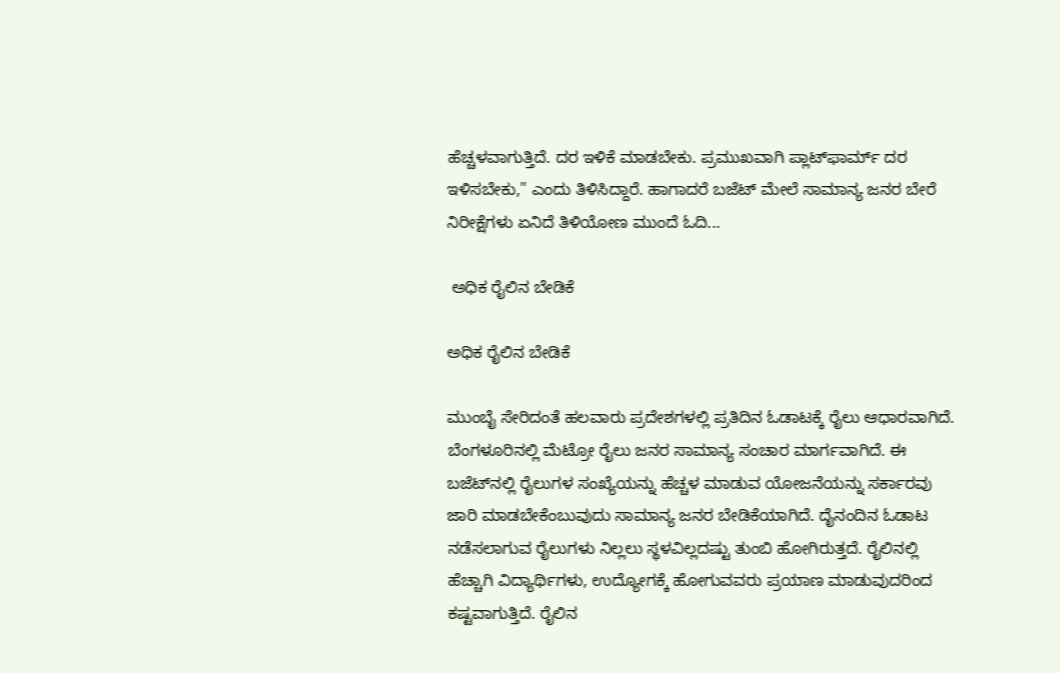ಹೆಚ್ಚಳವಾಗುತ್ತಿದೆ. ದರ ಇಳಿಕೆ ಮಾಡಬೇಕು. ಪ್ರಮುಖವಾಗಿ ಪ್ಲಾಟ್‌ಫಾರ್ಮ್ ದರ ಇಳಿಸಬೇಕು," ಎಂದು ತಿಳಿಸಿದ್ದಾರೆ. ಹಾಗಾದರೆ ಬಜೆಟ್‌ ಮೇಲೆ ಸಾಮಾನ್ಯ ಜನರ ಬೇರೆ ನಿರೀಕ್ಷೆಗಳು ಏನಿದೆ ತಿಳಿಯೋಣ ಮುಂದೆ ಓದಿ...

 ಅಧಿಕ ರೈಲಿನ ಬೇಡಿಕೆ

ಅಧಿಕ ರೈಲಿನ ಬೇಡಿಕೆ

ಮುಂಬೈ ಸೇರಿದಂತೆ ಹಲವಾರು ಪ್ರದೇಶಗಳಲ್ಲಿ ಪ್ರತಿದಿನ ಓಡಾಟಕ್ಕೆ ರೈಲು ಆಧಾರವಾಗಿದೆ. ಬೆಂಗಳೂರಿನಲ್ಲಿ ಮೆಟ್ರೋ ರೈಲು ಜನರ ಸಾಮಾನ್ಯ ಸಂಚಾರ ಮಾರ್ಗವಾಗಿದೆ. ಈ ಬಜೆಟ್‌ನಲ್ಲಿ ರೈಲುಗಳ ಸಂಖ್ಯೆಯನ್ನು ಹೆಚ್ಚಳ ಮಾಡುವ ಯೋಜನೆಯನ್ನು ಸರ್ಕಾರವು ಜಾರಿ ಮಾಡಬೇಕೆಂಬುವುದು ಸಾಮಾನ್ಯ ಜನರ ಬೇಡಿಕೆಯಾಗಿದೆ. ದೈನಂದಿನ ಓಡಾಟ ನಡೆಸಲಾಗುವ ರೈಲುಗಳು ನಿಲ್ಲಲು ಸ್ಥಳವಿಲ್ಲದಷ್ಟು ತುಂಬಿ ಹೋಗಿರುತ್ತದೆ. ರೈಲಿನಲ್ಲಿ ಹೆಚ್ಚಾಗಿ ವಿದ್ಯಾರ್ಥಿಗಳು, ಉದ್ಯೋಗಕ್ಕೆ ಹೋಗುವವರು ಪ್ರಯಾಣ ಮಾಡುವುದರಿಂದ ಕಷ್ಟವಾಗುತ್ತಿದೆ. ರೈಲಿನ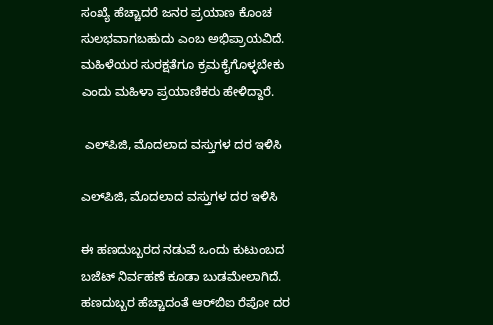ಸಂಖ್ಯೆ ಹೆಚ್ಚಾದರೆ ಜನರ ಪ್ರಯಾಣ ಕೊಂಚ ಸುಲಭವಾಗಬಹುದು ಎಂಬ ಅಭಿಪ್ರಾಯವಿದೆ. ಮಹಿಳೆಯರ ಸುರಕ್ಷತೆಗೂ ಕ್ರಮಕೈಗೊಳ್ಳಬೇಕು ಎಂದು ಮಹಿಳಾ ಪ್ರಯಾಣಿಕರು ಹೇಳಿದ್ದಾರೆ.

 ಎಲ್‌ಪಿಜಿ, ಮೊದಲಾದ ವಸ್ತುಗಳ ದರ ಇಳಿಸಿ

ಎಲ್‌ಪಿಜಿ, ಮೊದಲಾದ ವಸ್ತುಗಳ ದರ ಇಳಿಸಿ

ಈ ಹಣದುಬ್ಬರದ ನಡುವೆ ಒಂದು ಕುಟುಂಬದ ಬಜೆಟ್ ನಿರ್ವಹಣೆ ಕೂಡಾ ಬುಡಮೇಲಾಗಿದೆ. ಹಣದುಬ್ಬರ ಹೆಚ್ಚಾದಂತೆ ಆರ್‌ಬಿಐ ರೆಪೋ ದರ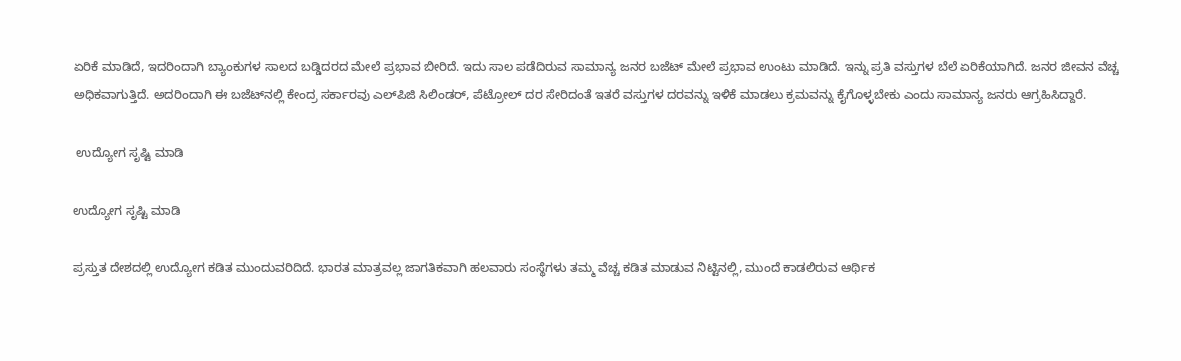ಏರಿಕೆ ಮಾಡಿದೆ, ಇದರಿಂದಾಗಿ ಬ್ಯಾಂಕುಗಳ ಸಾಲದ ಬಡ್ಡಿದರದ ಮೇಲೆ ಪ್ರಭಾವ ಬೀರಿದೆ. ಇದು ಸಾಲ ಪಡೆದಿರುವ ಸಾಮಾನ್ಯ ಜನರ ಬಜೆಟ್ ಮೇಲೆ ಪ್ರಭಾವ ಉಂಟು ಮಾಡಿದೆ. ಇನ್ನು ಪ್ರತಿ ವಸ್ತುಗಳ ಬೆಲೆ ಏರಿಕೆಯಾಗಿದೆ. ಜನರ ಜೀವನ ವೆಚ್ಚ ಅಧಿಕವಾಗುತ್ತಿದೆ. ಅದರಿಂದಾಗಿ ಈ ಬಜೆಟ್‌ನಲ್ಲಿ ಕೇಂದ್ರ ಸರ್ಕಾರವು ಎಲ್‌ಪಿಜಿ ಸಿಲಿಂಡರ್, ಪೆಟ್ರೋಲ್ ದರ ಸೇರಿದಂತೆ ಇತರೆ ವಸ್ತುಗಳ ದರವನ್ನು ಇಳಿಕೆ ಮಾಡಲು ಕ್ರಮವನ್ನು ಕೈಗೊಳ್ಳಬೇಕು ಎಂದು ಸಾಮಾನ್ಯ ಜನರು ಆಗ್ರಹಿಸಿದ್ದಾರೆ.

 ಉದ್ಯೋಗ ಸೃಷ್ಟಿ ಮಾಡಿ

ಉದ್ಯೋಗ ಸೃಷ್ಟಿ ಮಾಡಿ

ಪ್ರಸ್ತುತ ದೇಶದಲ್ಲಿ ಉದ್ಯೋಗ ಕಡಿತ ಮುಂದುವರಿದಿದೆ. ಭಾರತ ಮಾತ್ರವಲ್ಲ ಜಾಗತಿಕವಾಗಿ ಹಲವಾರು ಸಂಸ್ಥೆಗಳು ತಮ್ಮ ವೆಚ್ಚ ಕಡಿತ ಮಾಡುವ ನಿಟ್ಟಿನಲ್ಲಿ, ಮುಂದೆ ಕಾಡಲಿರುವ ಆರ್ಥಿಕ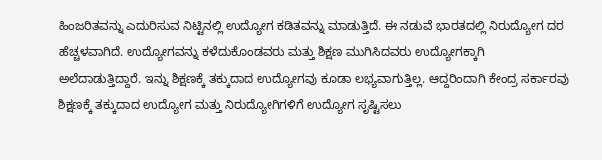ಹಿಂಜರಿತವನ್ನು ಎದುರಿಸುವ ನಿಟ್ಟಿನಲ್ಲಿ ಉದ್ಯೋಗ ಕಡಿತವನ್ನು ಮಾಡುತ್ತಿದೆ. ಈ ನಡುವೆ ಭಾರತದಲ್ಲಿ ನಿರುದ್ಯೋಗ ದರ ಹೆಚ್ಚಳವಾಗಿದೆ. ಉದ್ಯೋಗವನ್ನು ಕಳೆದುಕೊಂಡವರು ಮತ್ತು ಶಿಕ್ಷಣ ಮುಗಿಸಿದವರು ಉದ್ಯೋಗಕ್ಕಾಗಿ ಅಲೆದಾಡುತ್ತಿದ್ದಾರೆ. ಇನ್ನು ಶಿಕ್ಷಣಕ್ಕೆ ತಕ್ಕುದಾದ ಉದ್ಯೋಗವು ಕೂಡಾ ಲಭ್ಯವಾಗುತ್ತಿಲ್ಲ. ಆದ್ದರಿಂದಾಗಿ ಕೇಂದ್ರ ಸರ್ಕಾರವು ಶಿಕ್ಷಣಕ್ಕೆ ತಕ್ಕುದಾದ ಉದ್ಯೋಗ ಮತ್ತು ನಿರುದ್ಯೋಗಿಗಳಿಗೆ ಉದ್ಯೋಗ ಸೃಷ್ಟಿಸಲು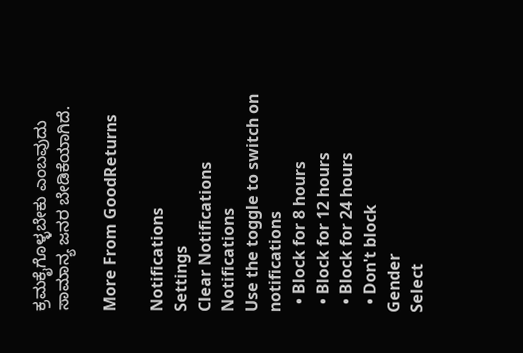ಕ್ರಮಕೈಗೊಳ್ಳಬೇಕು ಎಂಬವುದು ಸಾಮಾನ್ಯ ಜನರ ಬೇಡಿಕೆಯಾಗಿದೆ.

More From GoodReturns

Notifications
Settings
Clear Notifications
Notifications
Use the toggle to switch on notifications
  • Block for 8 hours
  • Block for 12 hours
  • Block for 24 hours
  • Don't block
Gender
Select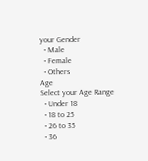your Gender
  • Male
  • Female
  • Others
Age
Select your Age Range
  • Under 18
  • 18 to 25
  • 26 to 35
  • 36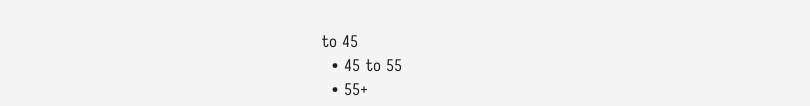to 45
  • 45 to 55
  • 55+